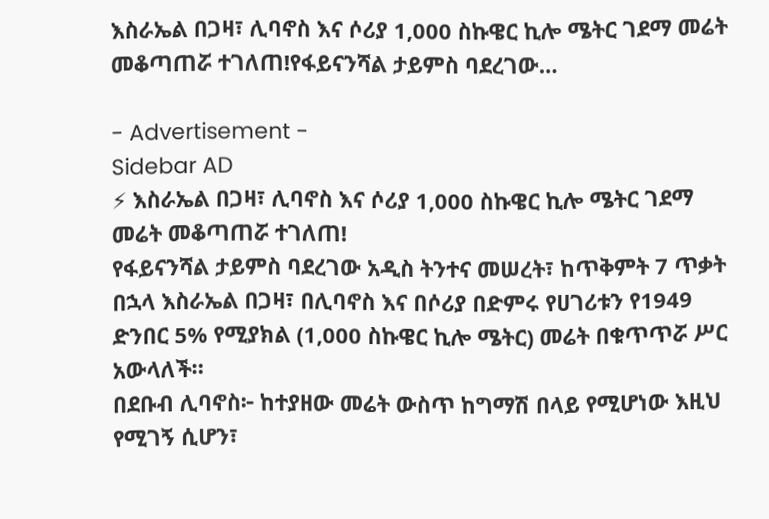እስራኤል በጋዛ፣ ሊባኖስ እና ሶሪያ 1,000 ስኩዌር ኪሎ ሜትር ገደማ መሬት መቆጣጠሯ ተገለጠ!የፋይናንሻል ታይምስ ባደረገው…

- Advertisement -
Sidebar AD
⚡ እስራኤል በጋዛ፣ ሊባኖስ እና ሶሪያ 1,000 ስኩዌር ኪሎ ሜትር ገደማ መሬት መቆጣጠሯ ተገለጠ!
የፋይናንሻል ታይምስ ባደረገው አዲስ ትንተና መሠረት፣ ከጥቅምት 7 ጥቃት በኋላ እስራኤል በጋዛ፣ በሊባኖስ እና በሶሪያ በድምሩ የሀገሪቱን የ1949 ድንበር 5% የሚያክል (1,000 ስኩዌር ኪሎ ሜትር) መሬት በቁጥጥሯ ሥር አውላለች።
በደቡብ ሊባኖስ፦ ከተያዘው መሬት ውስጥ ከግማሽ በላይ የሚሆነው እዚህ የሚገኝ ሲሆን፣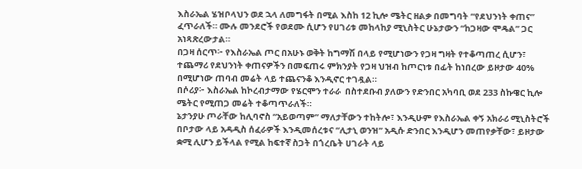እስራኤል ሄዝቦላህን ወደ ኋላ ለመግፋት በሚል እስከ 12 ኪሎ ሜትር ዘልቃ በመግባት “የደህንነት ቀጠና” ፈጥራለች። ሙሉ መንደሮች የወደሙ ሲሆን የሀገሪቱ መከላከያ ሚኒስትር ሁኔታውን “ከጋዛው ሞዴል” ጋር አነጻጽረውታል።
በጋዛ ሰርጥ፦ የእስራኤል ጦር በአሁኑ ወቅት ከግማሽ በላይ የሚሆነውን የጋዛ ግዛት የተቆጣጠረ ሲሆን፣ ተጨማሪ የደህንነት ቀጠናዎችን በመፍጠሩ ምክንያት የጋዛ ህዝብ ከጦርነቱ በፊት ከነበረው ይዞታው 40% በሚሆነው ጠባብ መሬት ላይ ተጨናንቆ እንዲኖር ተገዷል።
በሶሪያ፦ እስራኤል ከኮረብታማው የሄርሞን ተራራ  በስተደቡብ ያለውን የድንበር አካባቢ ወደ 233 ስኩዌር ኪሎ ሜትር የሚጠጋ መሬት ተቆጣጥራለች።
ኔታንያሁ ጦራቸው ከሊባኖስ “አይወጣም” ማለታቸውን ተከትሎ፣ እንዲሁም የእስራኤል ቀኝ አክራሪ ሚኒስትሮች በቦታው ላይ አዳዲስ ሰፈራዎች እንዲመሰረቱና “ሊታኒ ወንዝ” አዲሱ ድንበር እንዲሆን መጠየቃቸው፣ ይዞታው ቋሚ ሊሆን ይችላል የሚል ከፍተኛ ስጋት በጎረቤት ሀገራት ላይ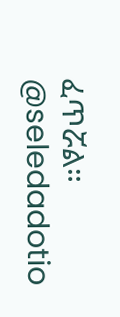ፈጥሯል።
@seledadotio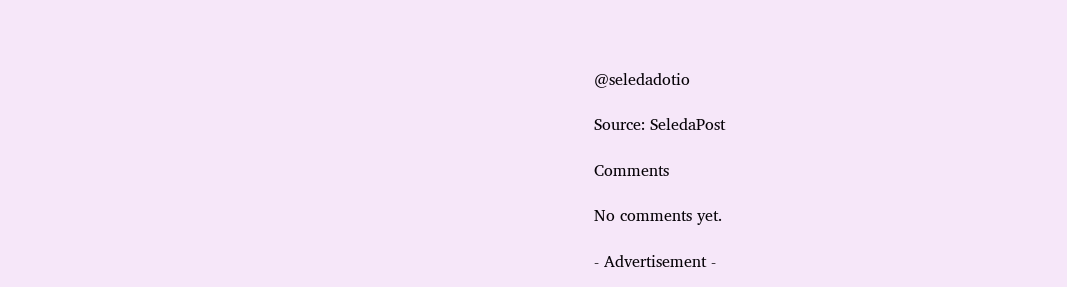@seledadotio

Source: SeledaPost

Comments

No comments yet.

- Advertisement -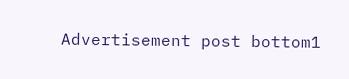Advertisement post bottom1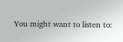You might want to listen to: